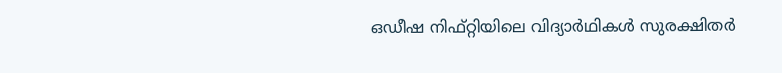ഒഡീഷ നിഫ്റ്റിയിലെ വിദ്യാർഥികൾ സുരക്ഷിതർ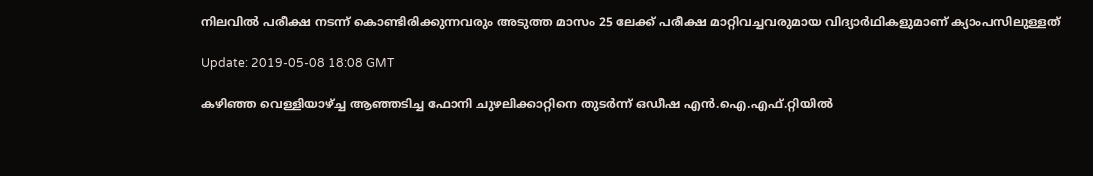നിലവിൽ പരീക്ഷ നടന്ന് കൊണ്ടിരിക്കുന്നവരും അടുത്ത മാസം 25 ലേക്ക് പരീക്ഷ മാറ്റിവച്ചവരുമായ വിദ്യാർഥികളുമാണ് ക്യാംപസിലുള്ളത്

Update: 2019-05-08 18:08 GMT

കഴിഞ്ഞ വെള്ളിയാഴ്ച്ച ആഞ്ഞടിച്ച ഫോനി ചുഴലിക്കാറ്റിനെ തുടർന്ന് ഒഡീഷ എൻ.ഐ.എഫ്.റ്റിയിൽ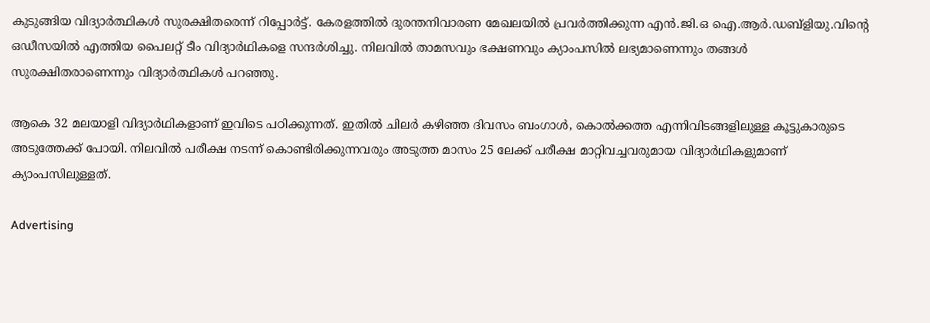കുടുങ്ങിയ വിദ്യാർത്ഥികൾ സുരക്ഷിതരെന്ന് റിപ്പോര്‍ട്ട്. കേരളത്തിൽ ദുരന്തനിവാരണ മേഖലയിൽ പ്രവർത്തിക്കുന്ന എൻ.ജി.ഒ ഐ.ആർ.ഡബ്ളിയു.വിന്റെ ഒഡീസയിൽ എത്തിയ പൈലറ്റ് ടീം വിദ്യാർഥികളെ സന്ദർശിച്ചു. നിലവിൽ താമസവും ഭക്ഷണവും ക്യാംപസിൽ ലഭ്യമാണെന്നും തങ്ങള്‍ സുരക്ഷിതരാണെന്നും വിദ്യാർത്ഥികൾ പറഞ്ഞു.

ആകെ 32 മലയാളി വിദ്യാർഥികളാണ് ഇവിടെ പഠിക്കുന്നത്. ഇതിൽ ചിലർ കഴിഞ്ഞ ദിവസം ബംഗാൾ, കൊൽക്കത്ത എന്നിവിടങ്ങളിലുള്ള കൂട്ടുകാരുടെ അടുത്തേക്ക് പോയി. നിലവിൽ പരീക്ഷ നടന്ന് കൊണ്ടിരിക്കുന്നവരും അടുത്ത മാസം 25 ലേക്ക് പരീക്ഷ മാറ്റിവച്ചവരുമായ വിദ്യാർഥികളുമാണ് ക്യാംപസിലുള്ളത്.

Advertising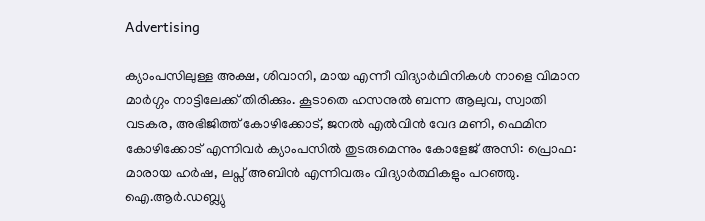Advertising

ക്യാംപസിലുള്ള അക്ഷ, ശിവാനി, മായ എന്നീ വിദ്യാർഥിനികൾ നാളെ വിമാന മാർഗ്ഗം നാട്ടിലേക്ക് തിരിക്കും. കൂടാതെ ഹസനുൽ ബന്ന ആലുവ, സ്വാതി വടകര, അഭിജിത്ത് കോഴിക്കോട്, ജനൽ എൽവിൻ വേദ മണി, ഫെമിന കോഴിക്കോട് എന്നിവർ ക്യാംപസിൽ തുടരുമെന്നും കോളേജ് അസി: പ്രൊഫ: മാരായ ഹർഷ, ലപ്സ് അബിൻ എന്നിവരും വിദ്യാർത്ഥികളും പറഞ്ഞു. ഐ.ആർ.ഡബ്ല്യു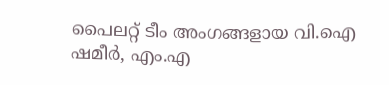പൈലറ്റ് ടീം അംഗങ്ങളായ വി.ഐ ഷമീർ, എം.എ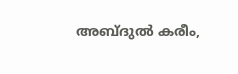അബ്ദുൽ കരീം,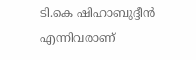ടി.കെ ഷിഹാബുദ്ദീൻ എന്നിവരാണ്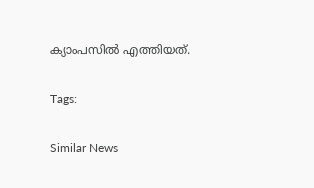ക്യാംപസിൽ എത്തിയത്.

Tags:

Similar News